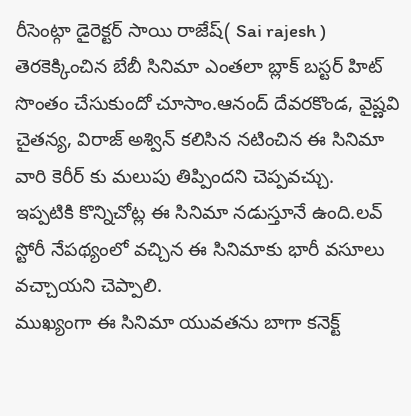రీసెంట్గా డైరెక్టర్ సాయి రాజేష్( Sai rajesh ) తెరకెక్కించిన బేబీ సినిమా ఎంతలా బ్లాక్ బస్టర్ హిట్ సొంతం చేసుకుందో చూసాం.ఆనంద్ దేవరకొండ, వైష్ణవి చైతన్య, విరాజ్ అశ్విన్ కలిసిన నటించిన ఈ సినిమా వారి కెరీర్ కు మలుపు తిప్పిందని చెప్పవచ్చు.
ఇప్పటికి కొన్నిచోట్ల ఈ సినిమా నడుస్తూనే ఉంది.లవ్ స్టోరీ నేపథ్యంలో వచ్చిన ఈ సినిమాకు భారీ వసూలు వచ్చాయని చెప్పాలి.
ముఖ్యంగా ఈ సినిమా యువతను బాగా కనెక్ట్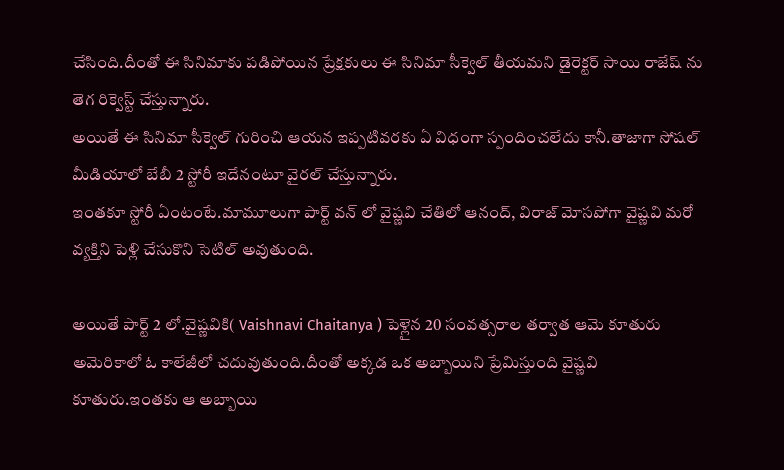చేసింది.దీంతో ఈ సినిమాకు పడిపోయిన ప్రేక్షకులు ఈ సినిమా సీక్వెల్ తీయమని డైరెక్టర్ సాయి రాజేష్ ను తెగ రిక్వెస్ట్ చేస్తున్నారు.
అయితే ఈ సినిమా సీక్వెల్ గురించి ఆయన ఇప్పటివరకు ఏ విధంగా స్పందించలేదు కానీ.తాజాగా సోషల్ మీడియాలో బేబీ 2 స్టోరీ ఇదేనంటూ వైరల్ చేస్తున్నారు.
ఇంతకూ స్టోరీ ఏంటంటే.మామూలుగా పార్ట్ వన్ లో వైష్ణవి చేతిలో ఆనంద్, విరాజ్ మోసపోగా వైష్ణవి మరో వ్యక్తిని పెళ్లి చేసుకొని సెటిల్ అవుతుంది.

అయితే పార్ట్ 2 లో.వైష్ణవికి( Vaishnavi Chaitanya ) పెళ్లైన 20 సంవత్సరాల తర్వాత ఆమె కూతురు అమెరికాలో ఓ కాలేజీలో చదువుతుంది.దీంతో అక్కడ ఒక అబ్బాయిని ప్రేమిస్తుంది వైష్ణవి కూతురు.ఇంతకు ఆ అబ్బాయి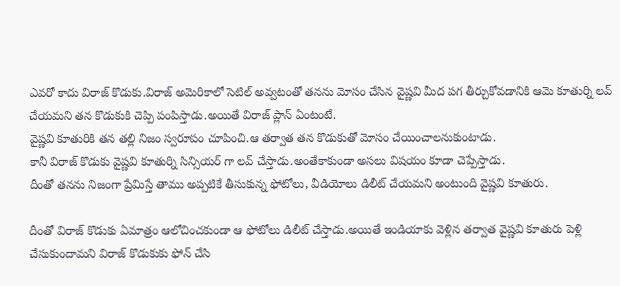ఎవరో కాదు విరాజ్ కొడుకు.విరాజ్ అమెరికాలో సెటిల్ అవ్వటంతో తనను మోసం చేసిన వైష్ణవి మీద పగ తీర్చుకోవడానికి ఆమె కూతుర్ని లవ్ చేయమని తన కొడుకుకి చెప్పి పంపిస్తాడు.అయితే విరాజ్ ప్లాన్ ఏంటంటే.
వైష్ణవి కూతురికి తన తల్లి నిజం స్వరూపం చూపించి.ఆ తర్వాత తన కొడుకుతో మోసం చేయించాలనుకుంటాడు.
కానీ విరాజ్ కొడుకు వైష్ణవి కూతుర్ని సిన్సియర్ గా లవ్ చేస్తాడు.అంతేకాకుండా అసలు విషయం కూడా చెప్పేస్తాడు.
దీంతో తనను నిజంగా ప్రేమిస్తే తాము అప్పటికే తీసుకున్న ఫోటోలు, వీడియోలు డిలీట్ చేయమని అంటుంది వైష్ణవి కూతురు.

దీంతో విరాజ్ కొడుకు ఏమాత్రం ఆలోచించకుండా ఆ ఫోటోలు డిలీట్ చేస్తాడు.అయితే ఇండియాకు వెళ్లిన తర్వాత వైష్ణవి కూతురు పెళ్లి చేసుకుందామని విరాజ్ కొడుకుకు ఫోన్ చేసి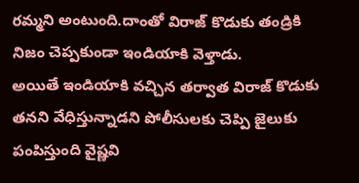రమ్మని అంటుంది.దాంతో విరాజ్ కొడుకు తండ్రికి నిజం చెప్పకుండా ఇండియాకి వెళ్తాడు.
అయితే ఇండియాకి వచ్చిన తర్వాత విరాజ్ కొడుకు తనని వేధిస్తున్నాడని పోలీసులకు చెప్పి జైలుకు పంపిస్తుంది వైష్ణవి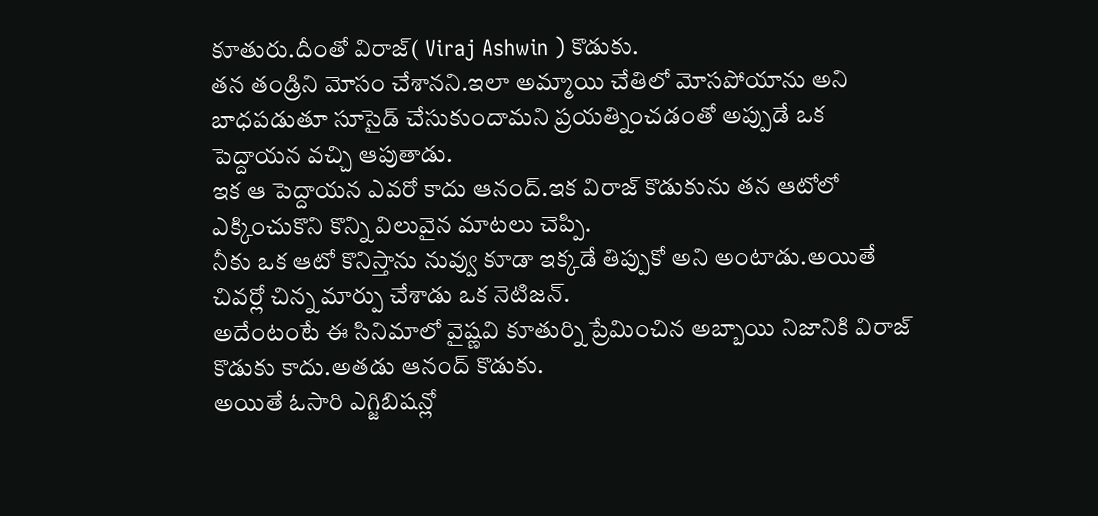కూతురు.దీంతో విరాజ్( Viraj Ashwin ) కొడుకు.
తన తండ్రిని మోసం చేశానని.ఇలా అమ్మాయి చేతిలో మోసపోయాను అని బాధపడుతూ సూసైడ్ చేసుకుందామని ప్రయత్నించడంతో అప్పుడే ఒక పెద్దాయన వచ్చి ఆపుతాడు.
ఇక ఆ పెద్దాయన ఎవరో కాదు ఆనంద్.ఇక విరాజ్ కొడుకును తన ఆటోలో ఎక్కించుకొని కొన్ని విలువైన మాటలు చెప్పి.
నీకు ఒక ఆటో కొనిస్తాను నువ్వు కూడా ఇక్కడే తిప్పుకో అని అంటాడు.అయితే చివర్లో చిన్న మార్పు చేశాడు ఒక నెటిజన్.
అదేంటంటే ఈ సినిమాలో వైష్ణవి కూతుర్ని ప్రేమించిన అబ్బాయి నిజానికి విరాజ్ కొడుకు కాదు.అతడు ఆనంద్ కొడుకు.
అయితే ఓసారి ఎగ్జిబిషన్లో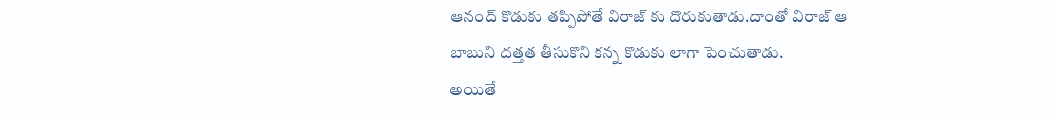ఆనంద్ కొడుకు తప్పిపోతే విరాజ్ కు దొరుకుతాడు.దాంతో విరాజ్ ఆ బాబుని దత్తత తీసుకొని కన్న కొడుకు లాగా పెంచుతాడు.
అయితే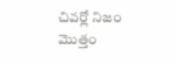చివర్లో నిజం మొత్తం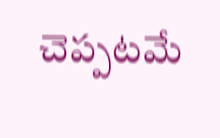చెప్పటమే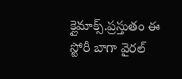క్లైమాక్స్.ప్రస్తుతం ఈ స్టోరీ బాగా వైరల్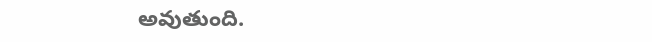అవుతుంది.